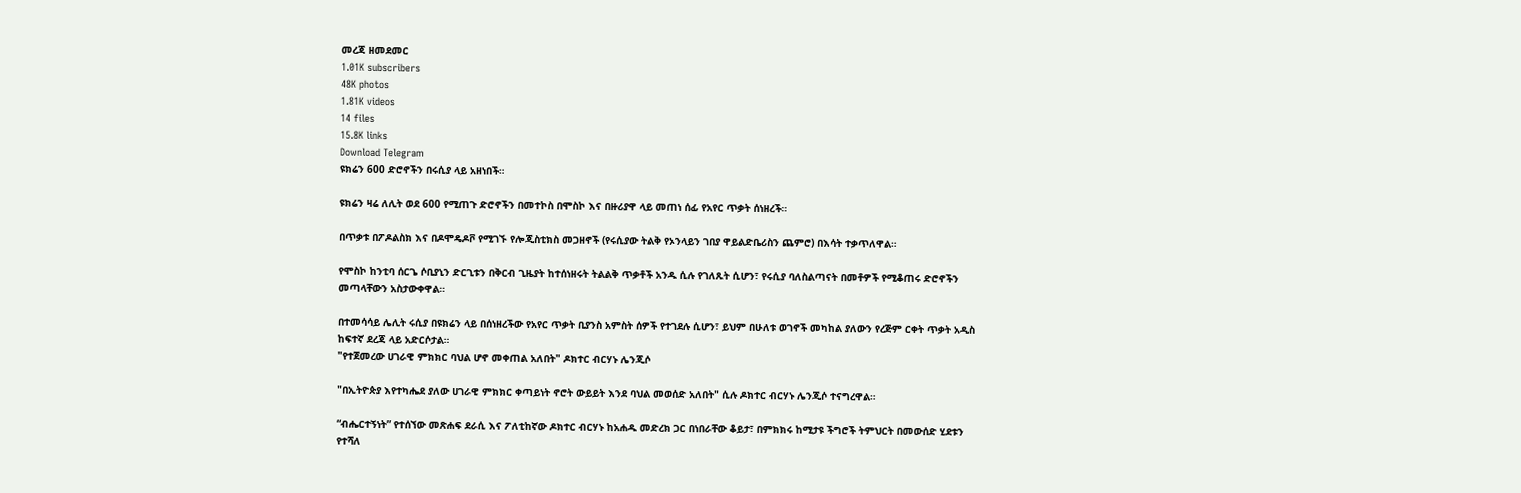መረጃ ዘመደመር
1.01K subscribers
48K photos
1.81K videos
14 files
15.8K links
Download Telegram
ዩክሬን 600 ድሮኖችን በሩሲያ ላይ አዘነበች።

ዩክሬን ዛሬ ለሊት ወደ 600 የሚጠጉ ድሮኖችን በመተኮስ በሞስኮ እና በዙሪያዋ ላይ መጠነ ሰፊ የአየር ጥቃት ሰነዘረች።

በጥቃቱ በፖዶልስክ እና በዶሞዴዶቮ የሚገኙ የሎጂስቲክስ መጋዘኖች (የሩሲያው ትልቅ የኦንላይን ገበያ ዋይልድቤሪስን ጨምሮ) በእሳት ተቃጥለዋል።

የሞስኮ ከንቲባ ሰርጌ ሶቢያኒን ድርጊቱን በቅርብ ጊዜያት ከተሰነዘሩት ትልልቅ ጥቃቶች አንዱ ሲሉ የገለጹት ሲሆን፣ የሩሲያ ባለስልጣናት በመቶዎች የሚቆጠሩ ድሮኖችን መጣላቸውን አስታውቀዋል።

በተመሳሳይ ሌሊት ሩሲያ በዩክሬን ላይ በሰነዘረችው የአየር ጥቃት ቢያንስ አምስት ሰዎች የተገደሉ ሲሆን፣ ይህም በሁለቱ ወገኖች መካከል ያለውን የረጅም ርቀት ጥቃት አዲስ ከፍተኛ ደረጃ ላይ አድርሶታል።
"የተጀመረው ሀገራዊ ምክክር ባህል ሆኖ መቀጠል አለበት" ዶክተር ብርሃኑ ሌንጂሶ

"በኢትዮጵያ እየተካሔደ ያለው ሀገራዊ ምክክር ቀጣይነት ኖሮት ውይይት እንደ ባህል መወሰድ አለበት" ሲሉ ዶክተር ብርሃኑ ሌንጂሶ ተናግረዋል።

“ብሔርተኝነት” የተሰኘው መጽሐፍ ደራሲ እና ፖለቲከኛው ዶክተር ብርሃኑ ከአሐዱ መድረክ ጋር በነበራቸው ቆይታ፣ በምክክሩ ከሚታዩ ችግሮች ትምህርት በመውሰድ ሂደቱን የተሻለ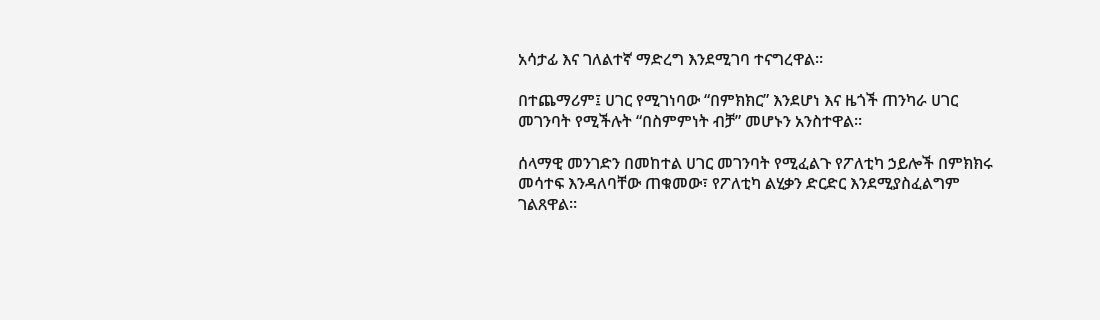አሳታፊ እና ገለልተኛ ማድረግ እንደሚገባ ተናግረዋል።

በተጨማሪም፤ ሀገር የሚገነባው “በምክክር” እንደሆነ እና ዜጎች ጠንካራ ሀገር መገንባት የሚችሉት “በስምምነት ብቻ” መሆኑን አንስተዋል።

ሰላማዊ መንገድን በመከተል ሀገር መገንባት የሚፈልጉ የፖለቲካ ኃይሎች በምክክሩ መሳተፍ እንዳለባቸው ጠቁመው፣ የፖለቲካ ልሂቃን ድርድር እንደሚያስፈልግም ገልጸዋል።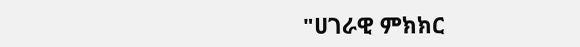"ሀገራዊ ምክክር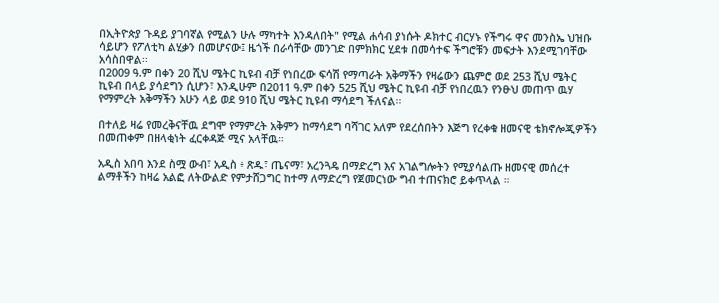በኢትዮጵያ ጉዳይ ያገባኛል የሚልን ሁሉ ማካተት እንዳለበት" የሚል ሐሳብ ያነሱት ዶክተር ብርሃኑ የችግሩ ዋና መንስኤ ህዝቡ ሳይሆን የፖለቲካ ልሂቃን በመሆናው፤ ዜጎች በራሳቸው መንገድ በምክክር ሂደቱ በመሳተፍ ችግሮቹን መፍታት እንደሚገባቸው አሳስበዋል፡፡
በ2009 ዓ.ም በቀን 20 ሺህ ሜትር ኪዩብ ብቻ የነበረው ፍሳሽ የማጣራት አቅማችን የዛሬውን ጨምሮ ወደ 253 ሺህ ሜትር ኪዩብ በላይ ያሳደግን ሲሆን፣ እንዲሁም በ2011 ዓ.ም በቀን 525 ሺህ ሜትር ኪዩብ ብቻ የነበረዉን የንፁህ መጠጥ ዉሃ የማምረት አቅማችን አሁን ላይ ወደ 910 ሺህ ሜትር ኪዩብ ማሳደግ ችለናል፡፡

በተለይ ዛሬ የመረቅናቸዉ ደግሞ የማምረት አቅምን ከማሳደግ ባሻገር አለም የደረሰበትን እጅግ የረቀቁ ዘመናዊ ቴክኖሎጂዎችን በመጠቀም በዘላቂነት ፈርቀዳጅ ሚና አላቸዉ።

አዲስ አበባ እንደ ስሟ ውብ፣ አዲስ ፥ ጽዱ፣ ጤናማ፣ አረንጓዴ በማድረግ እና አገልግሎትን የሚያሳልጡ ዘመናዊ መሰረተ ልማቶችን ከዛሬ አልፎ ለትውልድ የምታሸጋግር ከተማ ለማድረግ የጀመርነው ግብ ተጠናክሮ ይቀጥላል ።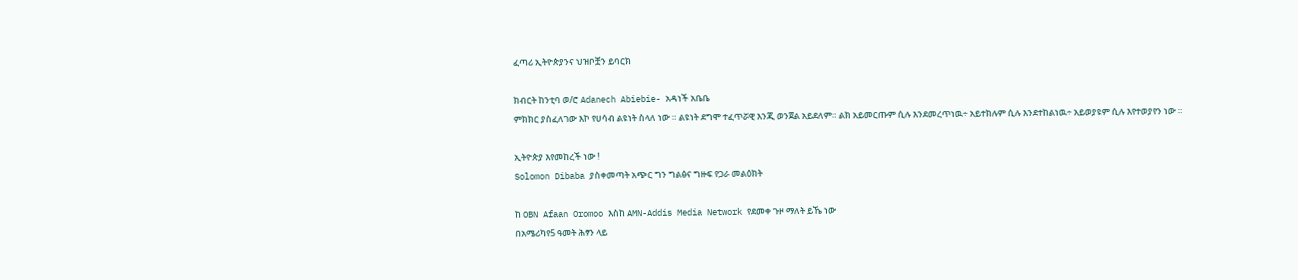ፈጣሪ ኢትዮጵያንና ህዝቦቿን ይባርክ

ክብርት ከንቲባ ወ/ሮ Adanech Abiebie- አዳነች አቤቤ
ምክክር ያስፈለገው እኮ የሀሳብ ልዩነት ስላለ ነው ። ልዩነት ደግሞ ተፈጥሯዊ እንጂ ወንጀል አይደለም። ልክ አይመርጡም ሲሉ እንደመረጥነዉ÷ አይተክሉም ሲሉ እንደተከልነዉ÷ አይወያዩም ሲሉ እየተወያየን ነው ።

ኢትዮጵያ እየመከረች ነው !
Solomon Dibaba ያስቀመጣት አጭር ግን ግልፅና ግዙፍ የጋራ መልዕክት

ከ OBN Afaan Oromoo እስከ AMN-Addis Media Network የደመቀ ጉዞ ማለት ይኼ ነው
በአሜሪካየ5 ዓመት ሕፃን ላይ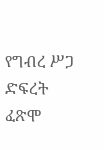የግብረ ሥጋ ድፍረት ፈጽሞ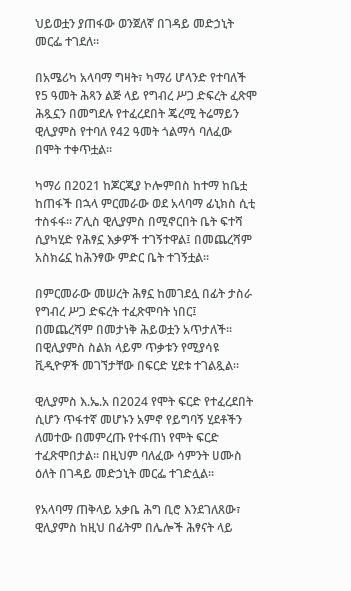ህይወቷን ያጠፋው ወንጀለኛ በገዳይ መድኃኒት መርፌ ተገደለ።

በአሜሪካ አላባማ ግዛት፣ ካማሪ ሆላንድ የተባለች የ5 ዓመት ሕጻን ልጅ ላይ የግብረ ሥጋ ድፍረት ፈጽሞ ሕጿኗን በመግደሉ የተፈረደበት ጄረሚ ትሬማይን ዊሊያምስ የተባለ የ42 ዓመት ጎልማሳ ባለፈው በሞት ተቀጥቷል።

ካማሪ በ2021 ከጆርጂያ ኮሎምበስ ከተማ ከቤቷ ከጠፋች በኋላ ምርመራው ወደ አላባማ ፊኒክስ ሲቲ ተስፋፋ። ፖሊስ ዊሊያምስ በሚኖርበት ቤት ፍተሻ ሲያካሂድ የሕፃኗ እቃዎች ተገኝተዋል፤ በመጨረሻም አስክሬኗ ከሕንፃው ምድር ቤት ተገኝቷል።

በምርመራው መሠረት ሕፃኗ ከመገደሏ በፊት ታስራ የግብረ ሥጋ ድፍረት ተፈጽሞባት ነበር፤ በመጨረሻም በመታነቅ ሕይወቷን አጥታለች። በዊሊያምስ ስልክ ላይም ጥቃቱን የሚያሳዩ ቪዲዮዎች መገኘታቸው በፍርድ ሂደቱ ተገልጿል።

ዊሊያምስ እ.ኤ.አ በ2024 የሞት ፍርድ የተፈረደበት ሲሆን ጥፋተኛ መሆኑን አምኖ የይግባኝ ሂደቶችን ለመተው በመምረጡ የተፋጠነ የሞት ፍርድ ተፈጽሞበታል። በዚህም ባለፈው ሳምንት ሀሙስ ዕለት በገዳይ መድኃኒት መርፌ ተገድሏል።

የአላባማ ጠቅላይ አቃቤ ሕግ ቢሮ እንደገለጸው፣ ዊሊያምስ ከዚህ በፊትም በሌሎች ሕፃናት ላይ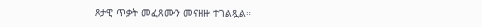ጾታዊ ጥቃት መፈጸሙን መናዘዙ ተገልጿል።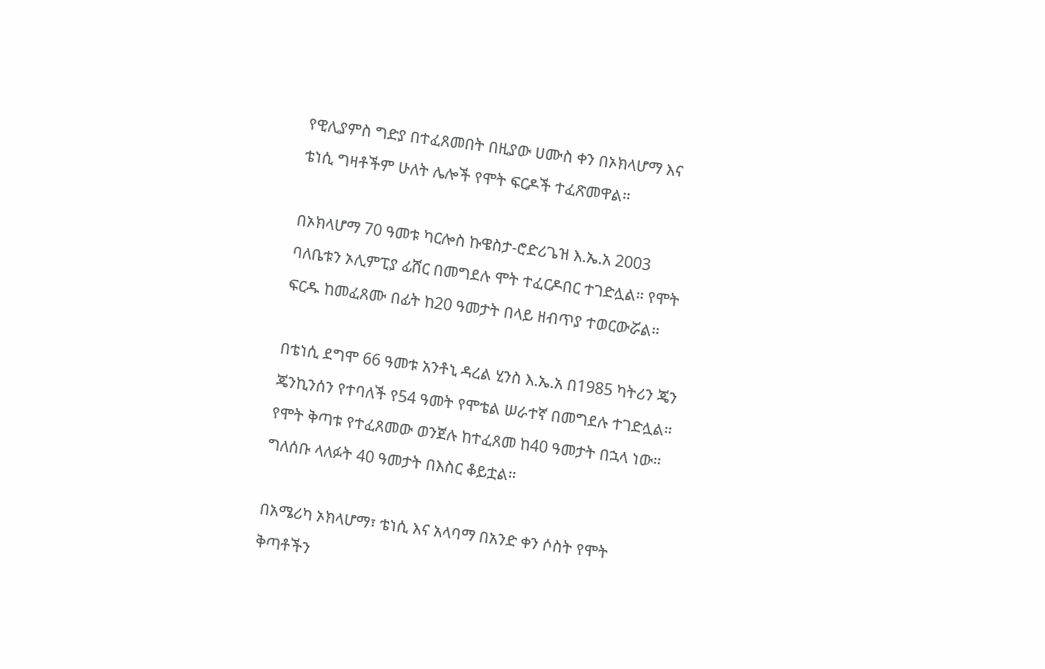የዊሊያምስ ግድያ በተፈጸመበት በዚያው ሀሙስ ቀን በኦክላሆማ እና ቴነሲ ግዛቶችም ሁለት ሌሎች የሞት ፍርዶች ተፈጽመዋል።

በኦክላሆማ 70 ዓመቱ ካርሎስ ኩዌስታ-ሮድሪጌዝ እ.ኤ.አ 2003 ባለቤቱን ኦሊምፒያ ፊሸር በመግደሉ ሞት ተፈርዶበር ተገድሏል። የሞት ፍርዱ ከመፈጸሙ በፊት ከ20 ዓመታት በላይ ዘብጥያ ተወርውሯል።

በቴነሲ ደግሞ 66 ዓመቱ አንቶኒ ዳረል ሂንስ እ.ኤ.አ በ1985 ካትሪን ጄን ጄንኪንሰን የተባለች የ54 ዓመት የሞቴል ሠራተኛ በመግደሉ ተገድሏል። የሞት ቅጣቱ የተፈጸመው ወንጀሉ ከተፈጸመ ከ40 ዓመታት በኋላ ነው። ግለሰቡ ላለፉት 40 ዓመታት በእስር ቆይቷል።

በአሜሪካ ኦክላሆማ፣ ቴነሲ እና አላባማ በአንድ ቀን ሶስት የሞት ቅጣቶችን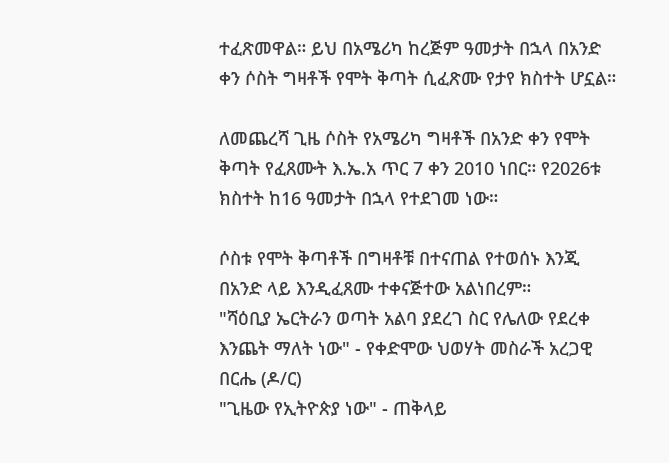ተፈጽመዋል። ይህ በአሜሪካ ከረጅም ዓመታት በኋላ በአንድ ቀን ሶስት ግዛቶች የሞት ቅጣት ሲፈጽሙ የታየ ክስተት ሆኗል።

ለመጨረሻ ጊዜ ሶስት የአሜሪካ ግዛቶች በአንድ ቀን የሞት ቅጣት የፈጸሙት እ.ኤ.አ ጥር 7 ቀን 2010 ነበር። የ2026ቱ ክስተት ከ16 ዓመታት በኋላ የተደገመ ነው።

ሶስቱ የሞት ቅጣቶች በግዛቶቹ በተናጠል የተወሰኑ እንጂ በአንድ ላይ እንዲፈጸሙ ተቀናጅተው አልነበረም።
"ሻዕቢያ ኤርትራን ወጣት አልባ ያደረገ ስር የሌለው የደረቀ እንጨት ማለት ነው" - የቀድሞው ህወሃት መስራች አረጋዊ በርሔ (ዶ/ር)
"ጊዜው የኢትዮጵያ ነው" - ጠቅላይ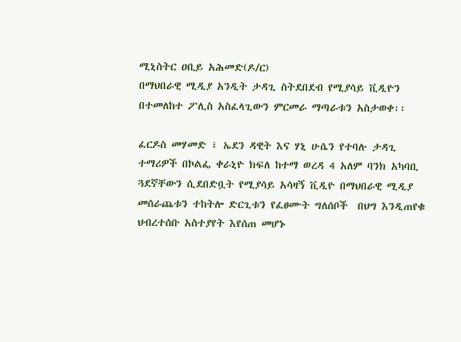ሚኒስትር ዐቢይ አሕመድ(ዶ/ር)
በማህበራዊ ሚዲያ አንዲት ታዳጊ ስትደበደብ የሚያሳይ ቪዲዮን በተመለከተ ፖሊስ አስፈላጊውን ምርመራ ማጣራቱን አስታወቀ፡፡

ፈርዶስ መሃመድ ፣ ኤደን ዳዊት እና ሃኒ ሁሴን የተባሉ ታዳጊ ተማሪዎች በኮልፌ ቀራኒዮ ክፍለ ከተማ ወረዳ 4 አለም ባንክ አካባቢ ጓደኛቸውን ሲደበድቧት የሚያሳይ አሳዛኝ ቪዲዮ በማህበራዊ ሚዲያ መሰራጨቱን ተከትሎ ድርጊቱን የፈፀሙት ግለሰቦች  በህግ እንዲጠየቁ ህብረተሰቡ አስተያየት እየሰጠ መሆኑ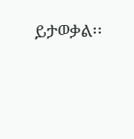ይታወቃል፡፡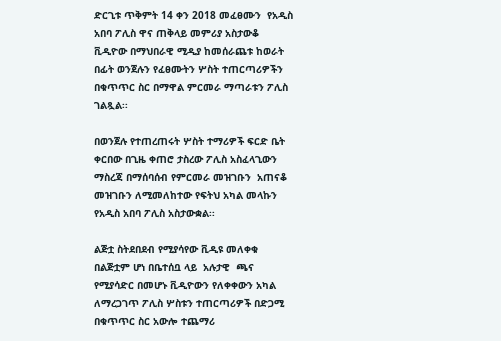ድርጊቱ ጥቅምት 14 ቀን 2018 መፈፀሙን  የአዲስ አበባ ፖሊስ ዋና ጠቅላይ መምሪያ አስታውቆ ቪዲዮው በማህበራዊ ሚዲያ ከመሰራጨቱ ከወራት በፊት ወንጀሉን የፈፀሙትን ሦስት ተጠርጣሪዎችን በቁጥጥር ስር በማዋል ምርመራ ማጣራቱን ፖሊስ ገልጿል፡፡

በወንጀሉ የተጠረጠሩት ሦስት ተማሪዎች ፍርድ ቤት ቀርበው በጊዜ ቀጠሮ ታስረው ፖሊስ አስፈላጊውን ማስረጃ በማሰባሰብ የምርመራ መዝገቡን  አጠናቆ መዝገቡን ለሚመለከተው የፍትህ አካል መላኩን የአዲስ አበባ ፖሊስ አስታውቋል፡፡

ልጅቷ ስትደበደብ የሚያሳየው ቪዲዩ መለቀቁ በልጅቷም ሆነ በቤተሰቧ ላይ  አሉታዊ  ጫና የሚያሳድር በመሆኑ ቪዲዮውን የለቀቀውን አካል ለማረጋገጥ ፖሊስ ሦስቱን ተጠርጣሪዎች በድጋሚ  በቁጥጥር ስር አውሎ ተጨማሪ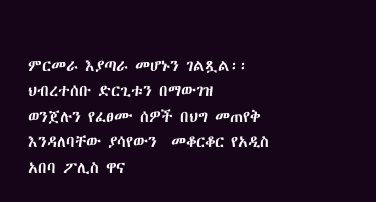ምርመራ እያጣራ መሆኑን ገልጿል፡፡
ህብረተሰቡ ድርጊቱን በማውገዝ ወንጀሉን የፈፀሙ ሰዎች በህግ መጠየቅ እንዳለባቸው ያሳየውን  መቆርቆር የአዲስ አበባ ፖሊስ ዋና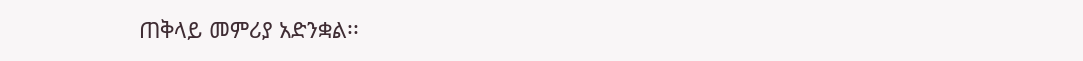ጠቅላይ መምሪያ አድንቋል፡፡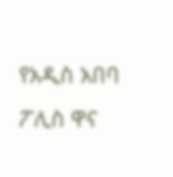የአዲስ አበባ ፖሊስ ዋና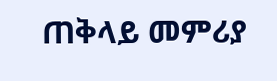ጠቅላይ መምሪያ